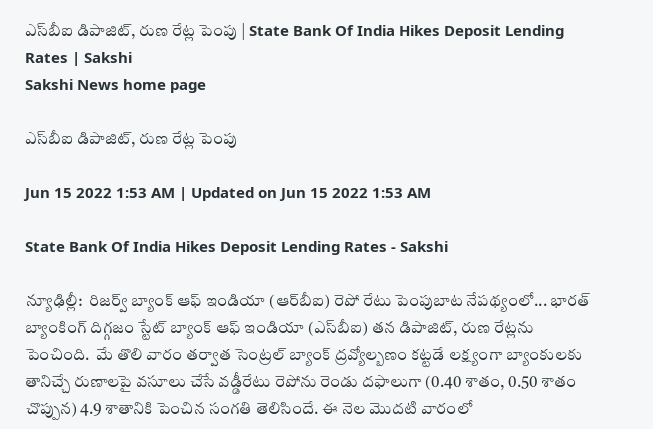ఎస్‌బీఐ డిపాజిట్, రుణ రేట్ల పెంపు | State Bank Of India Hikes Deposit Lending Rates | Sakshi
Sakshi News home page

ఎస్‌బీఐ డిపాజిట్, రుణ రేట్ల పెంపు

Jun 15 2022 1:53 AM | Updated on Jun 15 2022 1:53 AM

State Bank Of India Hikes Deposit Lending Rates - Sakshi

న్యూఢిల్లీ:  రిజర్వ్‌ బ్యాంక్‌ ఆఫ్‌ ఇండియా (ఆర్‌బీఐ) రెపో రేటు పెంపుబాట నేపథ్యంలో... భారత్‌ బ్యాంకింగ్‌ దిగ్గజం స్టేట్‌ బ్యాంక్‌ ఆఫ్‌ ఇండియా (ఎస్‌బీఐ) తన డిపాజిట్, రుణ రేట్లను పెంచింది.  మే తొలి వారం తర్వాత సెంట్రల్‌ బ్యాంక్‌ ద్రవ్యోల్బణం కట్టడే లక్ష్యంగా బ్యాంకులకు తానిచ్చే రుణాలపై వసూలు చేసే వడ్డీరేటు రెపోను రెండు దఫాలుగా (0.40 శాతం, 0.50 శాతం చొప్పున) 4.9 శాతానికి పెంచిన సంగతి తెలిసిందే. ఈ నెల మొదటి వారంలో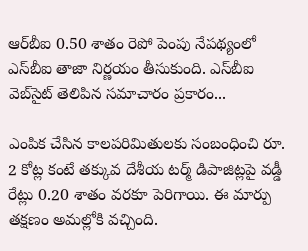ఆర్‌బీఐ 0.50 శాతం రెపో పెంపు నేపథ్యంలో ఎస్‌బీఐ తాజా నిర్ణయం తీసుకుంది. ఎస్‌బీఐ వెబ్‌సైట్‌ తెలిపిన సమాచారం ప్రకారం...

ఎంపిక చేసిన కాలపరిమితులకు సంబంధించి రూ. 2 కోట్ల కంటే తక్కువ దేశీయ టర్మ్‌ డిపాజిట్లపై వడ్డీ రేట్లు 0.20 శాతం వరకూ పెరిగాయి. ఈ మార్పు తక్షణం అమల్లోకి వచ్చింది.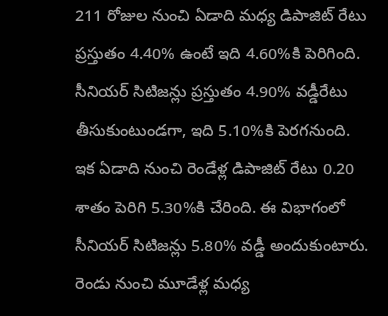211 రోజుల నుంచి ఏడాది మధ్య డిపాజిట్‌ రేటు ప్రస్తుతం 4.40% ఉంటే ఇది 4.60%కి పెరిగింది.  సీనియర్‌ సిటిజన్లు ప్రస్తుతం 4.90% వడ్డీరేటు తీసుకుంటుండగా, ఇది 5.10%కి పెరగనుంది.
ఇక ఏడాది నుంచి రెండేళ్ల డిపాజిట్‌ రేటు 0.20 శాతం పెరిగి 5.30%కి చేరింది. ఈ విభాగంలో సీనియర్‌ సిటిజన్లు 5.80% వడ్డీ అందుకుంటారు.
రెండు నుంచి మూడేళ్ల మధ్య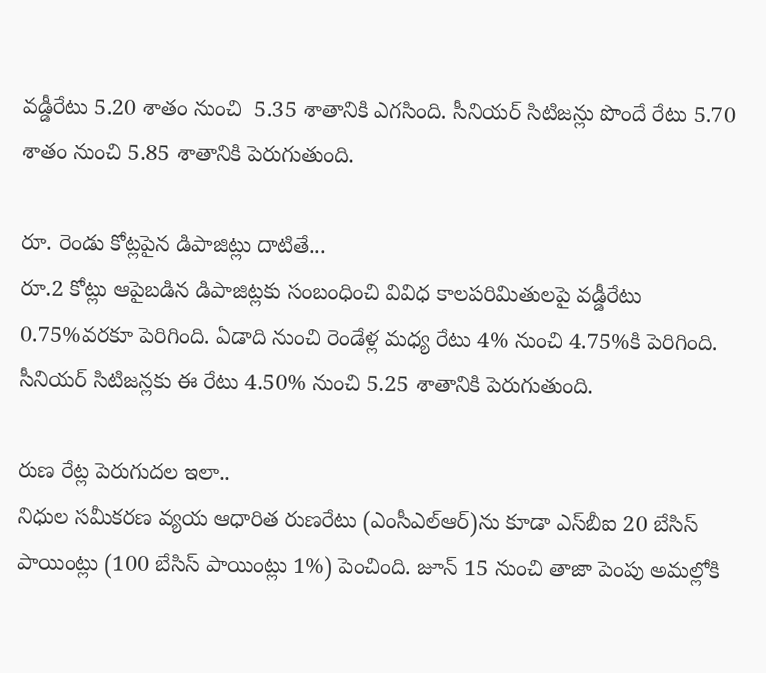వడ్డీరేటు 5.20 శాతం నుంచి  5.35 శాతానికి ఎగసింది. సీనియర్‌ సిటిజన్లు పొందే రేటు 5.70 శాతం నుంచి 5.85 శాతానికి పెరుగుతుంది.

రూ. రెండు కోట్లపైన డిపాజిట్లు దాటితే...
రూ.2 కోట్లు ఆపైబడిన డిపాజిట్లకు సంబంధించి వివిధ కాలపరిమితులపై వడ్డీరేటు 0.75%వరకూ పెరిగింది. ఏడాది నుంచి రెండేళ్ల మధ్య రేటు 4% నుంచి 4.75%కి పెరిగింది. సీనియర్‌ సిటిజన్లకు ఈ రేటు 4.50% నుంచి 5.25 శాతానికి పెరుగుతుంది.

రుణ రేట్ల పెరుగుదల ఇలా..
నిధుల సమీకరణ వ్యయ ఆధారిత రుణరేటు (ఎంసీఎల్‌ఆర్‌)ను కూడా ఎస్‌బీఐ 20 బేసిస్‌ పాయింట్లు (100 బేసిస్‌ పాయింట్లు 1%) పెంచింది. జూన్‌ 15 నుంచి తాజా పెంపు అమల్లోకి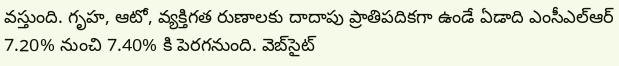వస్తుంది. గృహ, ఆటో, వ్యక్తిగత రుణాలకు దాదాపు ప్రాతిపదికగా ఉండే ఏడాది ఎంసీఎల్‌ఆర్‌ 7.20% నుంచి 7.40% కి పెరగనుంది. వెబ్‌సైట్‌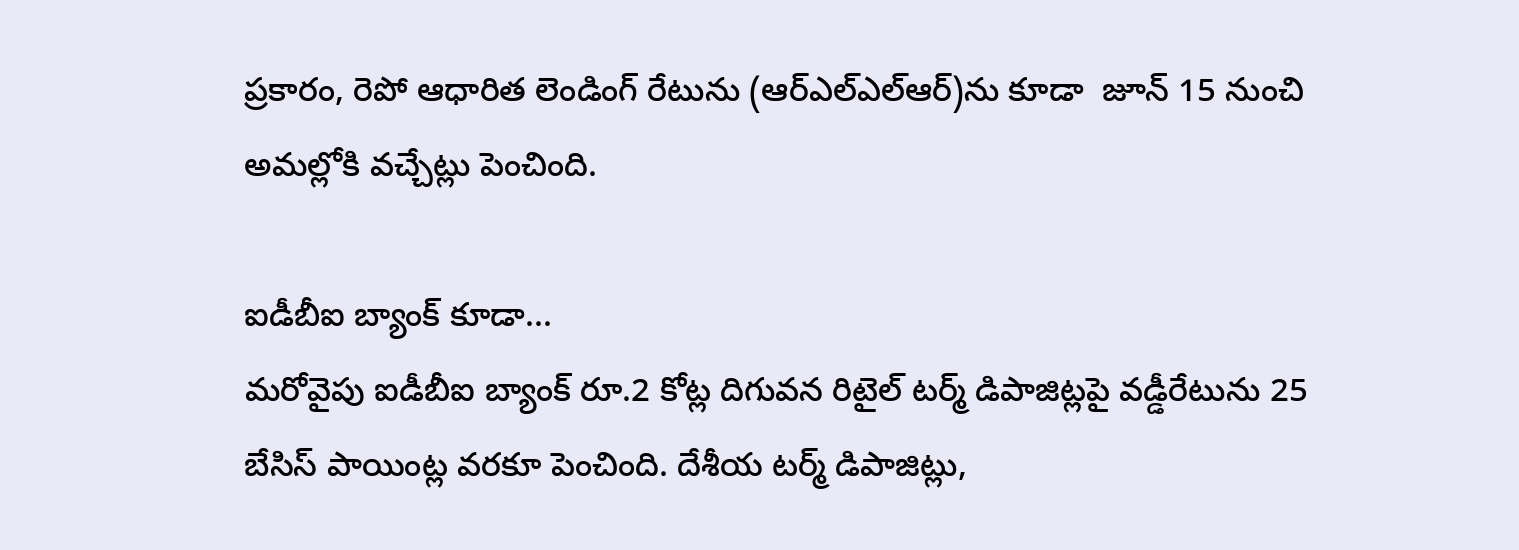ప్రకారం, రెపో ఆధారిత లెండింగ్‌ రేటును (ఆర్‌ఎల్‌ఎల్‌ఆర్‌)ను కూడా  జూన్‌ 15 నుంచి అమల్లోకి వచ్చేట్లు పెంచింది.

ఐడీబీఐ బ్యాంక్‌ కూడా...
మరోవైపు ఐడీబీఐ బ్యాంక్‌ రూ.2 కోట్ల దిగువన రిటైల్‌ టర్మ్‌ డిపాజిట్లపై వడ్డీరేటును 25 బేసిస్‌ పాయింట్ల వరకూ పెంచింది. దేశీయ టర్మ్‌ డిపాజిట్లు,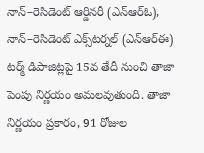నాన్‌–రెసిడెంట్‌ ఆర్డినరీ (ఎన్‌ఆర్‌ఓ), నాన్‌–రెసిడెంట్‌ ఎక్స్‌టర్నల్‌ (ఎన్‌ఆర్‌ఈ) టర్మ్‌ డిపాజిట్లపై 15వ తేదీ నుంచి తాజా పెంపు నిర్ణయం అమలవుతుంది. తాజా నిర్ణయం ప్రకారం, 91 రోజుల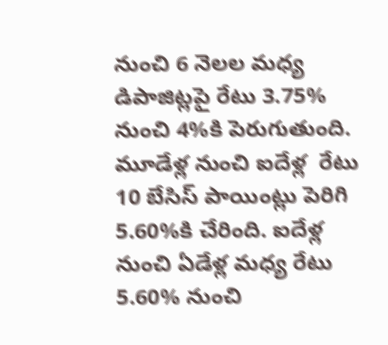నుంచి 6 నెలల మధ్య డిపాజిట్లపై రేటు 3.75% నుంచి 4%కి పెరుగుతుంది. మూడేళ్ల నుంచి ఐదేళ్ల  రేటు 10 బేసిస్‌ పాయింట్లు పెరిగి 5.60%కి చేరింది. ఐదేళ్ల నుంచి ఏడేళ్ల మధ్య రేటు 5.60% నుంచి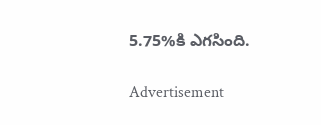5.75%కి ఎగసింది.

Advertisement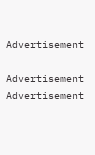Advertisement

Advertisement
Advertisement